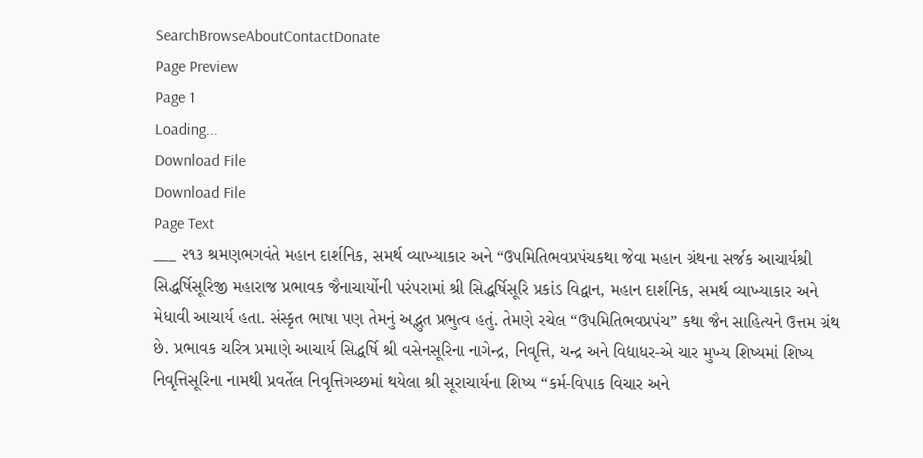SearchBrowseAboutContactDonate
Page Preview
Page 1
Loading...
Download File
Download File
Page Text
___ ૨૧૩ શ્રમણભગવંતે મહાન દાર્શનિક, સમર્થ વ્યાખ્યાકાર અને “ઉપમિતિભવપ્રપંચકથા જેવા મહાન ગ્રંથના સર્જક આચાર્યશ્રી સિદ્ધર્ષિસૂરિજી મહારાજ પ્રભાવક જૈનાચાર્યોની પરંપરામાં શ્રી સિદ્ધર્ષિસૂરિ પ્રકાંડ વિદ્વાન, મહાન દાર્શનિક, સમર્થ વ્યાખ્યાકાર અને મેધાવી આચાર્ય હતા. સંસ્કૃત ભાષા પણ તેમનું અદ્ભુત પ્રભુત્વ હતું. તેમણે રચેલ “ઉપમિતિભવપ્રપંચ” કથા જૈન સાહિત્યને ઉત્તમ ગ્રંથ છે. પ્રભાવક ચરિત્ર પ્રમાણે આચાર્ય સિદ્ધર્ષિ શ્રી વસેનસૂરિના નાગેન્દ્ર, નિવૃત્તિ, ચન્દ્ર અને વિદ્યાધર-એ ચાર મુખ્ય શિષ્યમાં શિષ્ય નિવૃત્તિસૂરિના નામથી પ્રવર્તેલ નિવૃત્તિગચ્છમાં થયેલા શ્રી સૂરાચાર્યના શિષ્ય “કર્મ-વિપાક વિચાર અને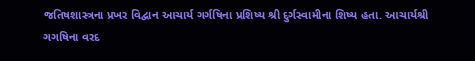જતિષશાસ્ત્રના પ્રખર વિદ્વાન આચાર્ય ગર્ગષિના પ્રશિષ્ય શ્રી દુર્ગસ્વામીના શિષ્ય હતા. આચાર્યશ્રી ગગષિના વરદ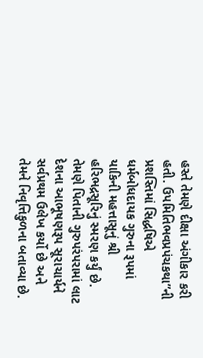હસ્તે તેમણે દીક્ષા અંગીકાર કરી હતી. ઉપમિતિભવપ્રપંચકથા”ની પ્રશસ્તિમાં સિદ્ધષિએ ધર્મબોધદાયક ગુરુના રૂપમાં યાકિની મહત્તાસૂનું શ્રી હરિભદ્રસૂરિનું સ્મરણ કર્યું છે. તેમણે પિતાની ગુરુપરંપરામાં લાટ દેશના આભૂષણરૂપ સૂરાચાર્યને સર્વપ્રથમ ઉલેખ કર્યો છે અને તેમને નિવૃત્તિકુળના બતાવ્યા છે.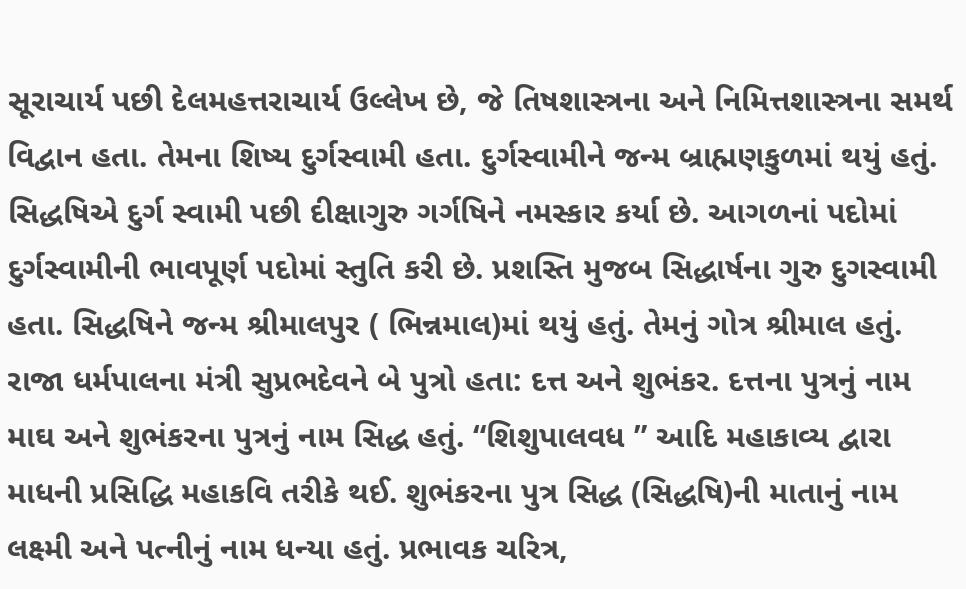સૂરાચાર્ય પછી દેલમહત્તરાચાર્ય ઉલ્લેખ છે, જે તિષશાસ્ત્રના અને નિમિત્તશાસ્ત્રના સમર્થ વિદ્વાન હતા. તેમના શિષ્ય દુર્ગસ્વામી હતા. દુર્ગસ્વામીને જન્મ બ્રાહ્મણકુળમાં થયું હતું. સિદ્ધષિએ દુર્ગ સ્વામી પછી દીક્ષાગુરુ ગર્ગષિને નમસ્કાર કર્યા છે. આગળનાં પદોમાં દુર્ગસ્વામીની ભાવપૂર્ણ પદોમાં સ્તુતિ કરી છે. પ્રશસ્તિ મુજબ સિદ્ધાર્ષના ગુરુ દુગસ્વામી હતા. સિદ્ધષિને જન્મ શ્રીમાલપુર ( ભિન્નમાલ)માં થયું હતું. તેમનું ગોત્ર શ્રીમાલ હતું. રાજા ધર્મપાલના મંત્રી સુપ્રભદેવને બે પુત્રો હતા: દત્ત અને શુભંકર. દત્તના પુત્રનું નામ માઘ અને શુભંકરના પુત્રનું નામ સિદ્ધ હતું. “શિશુપાલવધ ” આદિ મહાકાવ્ય દ્વારા માધની પ્રસિદ્ધિ મહાકવિ તરીકે થઈ. શુભંકરના પુત્ર સિદ્ધ (સિદ્ધષિ)ની માતાનું નામ લક્ષ્મી અને પત્નીનું નામ ધન્યા હતું. પ્રભાવક ચરિત્ર,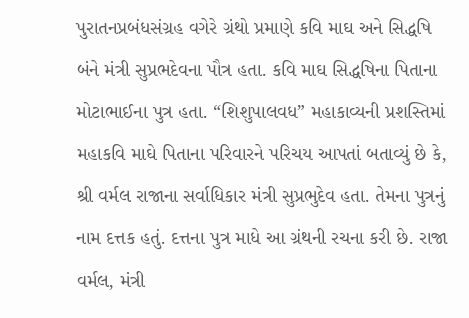પુરાતનપ્રબંધસંગ્રહ વગેરે ગ્રંથો પ્રમાણે કવિ માઘ અને સિદ્ધષિ બંને મંત્રી સુપ્રભદેવના પૌત્ર હતા. કવિ માઘ સિદ્ધષિના પિતાના મોટાભાઈના પુત્ર હતા. “શિશુપાલવધ” મહાકાવ્યની પ્રશસ્તિમાં મહાકવિ માઘે પિતાના પરિવારને પરિચય આપતાં બતાવ્યું છે કે, શ્રી વર્મલ રાજાના સર્વાધિકાર મંત્રી સુપ્રભુદેવ હતા. તેમના પુત્રનું નામ દત્તક હતું. દત્તના પુત્ર માધે આ ગ્રંથની રચના કરી છે. રાજા વર્મલ, મંત્રી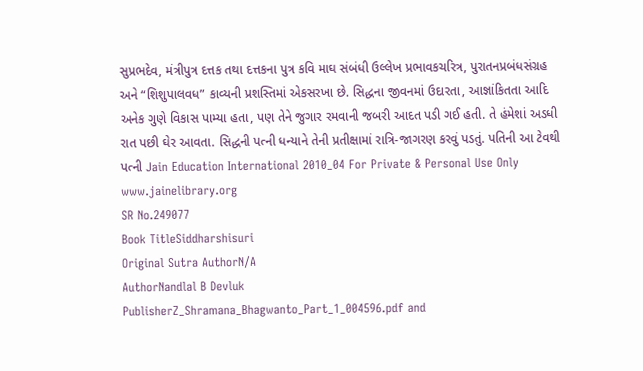સુપ્રભદેવ, મંત્રીપુત્ર દત્તક તથા દત્તકના પુત્ર કવિ માઘ સંબંધી ઉલ્લેખ પ્રભાવકચરિત્ર, પુરાતનપ્રબંધસંગ્રહ અને “શિશુપાલવધ” કાવ્યની પ્રશસ્તિમાં એકસરખા છે. સિદ્ધના જીવનમાં ઉદારતા, આજ્ઞાંકિતતા આદિ અનેક ગુણે વિકાસ પામ્યા હતા, પણ તેને જુગાર રમવાની જબરી આદત પડી ગઈ હતી. તે હંમેશાં અડધી રાત પછી ઘેર આવતા. સિદ્ધની પત્ની ધન્યાને તેની પ્રતીક્ષામાં રાત્રિ-જાગરણ કરવું પડતું. પતિની આ ટેવથી પત્ની Jain Education International 2010_04 For Private & Personal Use Only www.jainelibrary.org
SR No.249077
Book TitleSiddharshisuri
Original Sutra AuthorN/A
AuthorNandlal B Devluk
PublisherZ_Shramana_Bhagwanto_Part_1_004596.pdf and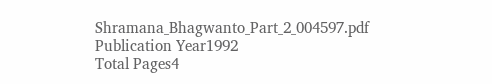Shramana_Bhagwanto_Part_2_004597.pdf
Publication Year1992
Total Pages4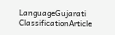LanguageGujarati
ClassificationArticle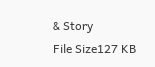& Story
File Size127 KB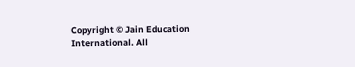Copyright © Jain Education International. All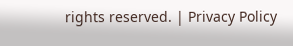rights reserved. | Privacy Policy